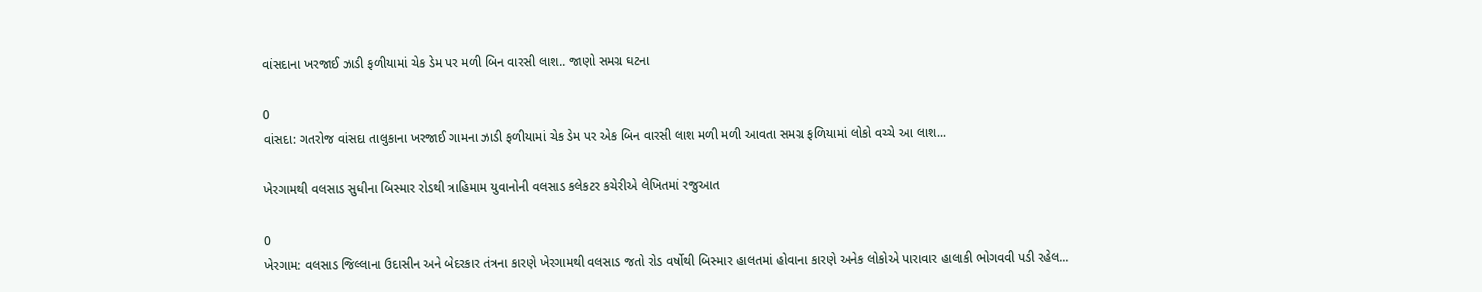વાંસદાના ખરજાઈ ઝાડી ફળીયામાં ચેક ડેમ પર મળી બિન વારસી લાશ.. જાણો સમગ્ર ઘટના

0
વાંસદા: ગતરોજ વાંસદા તાલુકાના ખરજાઈ ગામના ઝાડી ફળીયામાં ચેક ડેમ પર એક બિન વારસી લાશ મળી મળી આવતા સમગ્ર ફળિયામાં લોકો વચ્ચે આ લાશ...

ખેરગામથી વલસાડ સુધીના બિસ્માર રોડથી ત્રાહિમામ યુવાનોની વલસાડ કલેકટર કચેરીએ લેખિતમાં રજુઆત

0
ખેરગામ: વલસાડ જિલ્લાના ઉદાસીન અને બેદરકાર તંત્રના કારણે ખેરગામથી વલસાડ જતો રોડ વર્ષોથી બિસ્માર હાલતમાં હોવાના કારણે અનેક લોકોએ પારાવાર હાલાકી ભોગવવી પડી રહેલ...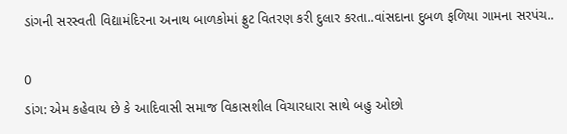ડાંગની સરસ્વતી વિદ્યામંદિરના અનાથ બાળકોમાં ફ્રુટ વિતરણ કરી દુલાર કરતા..વાંસદાના દુબળ ફળિયા ગામના સરપંચ..

0
ડાંગ: એમ કહેવાય છે કે આદિવાસી સમાજ વિકાસશીલ વિચારધારા સાથે બહુ ઓછો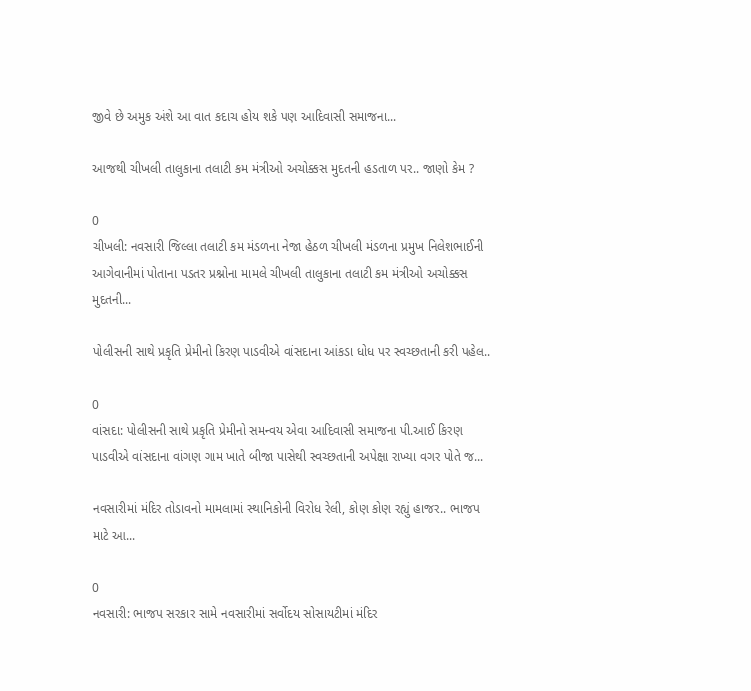જીવે છે અમુક અંશે આ વાત કદાચ હોય શકે પણ આદિવાસી સમાજના...

આજથી ચીખલી તાલુકાના તલાટી કમ મંત્રીઓ અચોક્કસ મુદતની હડતાળ પર.. જાણો કેમ ?

0
ચીખલી: નવસારી જિલ્લા તલાટી કમ મંડળના નેજા હેઠળ ચીખલી મંડળના પ્રમુખ નિલેશભાઈની આગેવાનીમાં પોતાના પડતર પ્રશ્નોના મામલે ચીખલી તાલુકાના તલાટી કમ મંત્રીઓ અચોક્કસ મુદતની...

પોલીસની સાથે પ્રકૃતિ પ્રેમીનો કિરણ પાડવીએ વાંસદાના આંકડા ધોધ પર સ્વચ્છતાની કરી પહેલ..

0
વાંસદા: પોલીસની સાથે પ્રકૃતિ પ્રેમીનો સમન્વય એવા આદિવાસી સમાજના પી.આઈ કિરણ પાડવીએ વાંસદાના વાંગણ ગામ ખાતે બીજા પાસેથી સ્વચ્છતાની અપેક્ષા રાખ્યા વગર પોતે જ...

નવસારીમાં મંદિર તોડાવનો મામલામાં સ્થાનિકોની વિરોધ રેલી, કોણ કોણ રહ્યું હાજર.. ભાજપ માટે આ...

0
નવસારી: ભાજપ સરકાર સામે નવસારીમાં સર્વોદય સોસાયટીમાં મંદિર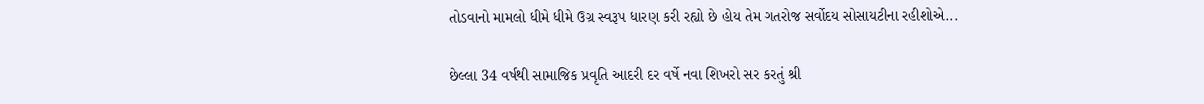તોડવાનો મામલો ધીમે ધીમે ઉગ્ર સ્વરૂપ ધારણ કરી રહ્યો છે હોય તેમ ગતરોજ સર્વોદય સોસાયટીના રહીશોએ...

છેલ્લા 34 વર્ષથી સામાજિક પ્રવૃતિ આદરી દર વર્ષે નવા શિખરો સર કરતું શ્રી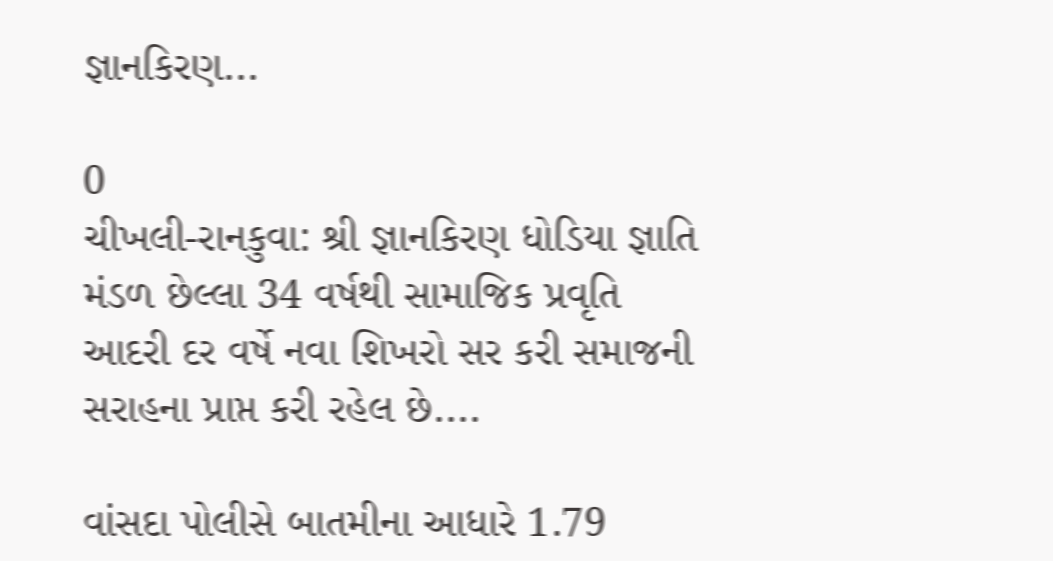જ્ઞાનકિરણ...

0
ચીખલી-રાનકુવા: શ્રી જ્ઞાનકિરણ ધોડિયા જ્ઞાતિ મંડળ છેલ્લા 34 વર્ષથી સામાજિક પ્રવૃતિ આદરી દર વર્ષે નવા શિખરો સર કરી સમાજની સરાહના પ્રાપ્ત કરી રહેલ છે....

વાંસદા પોલીસે બાતમીના આધારે 1.79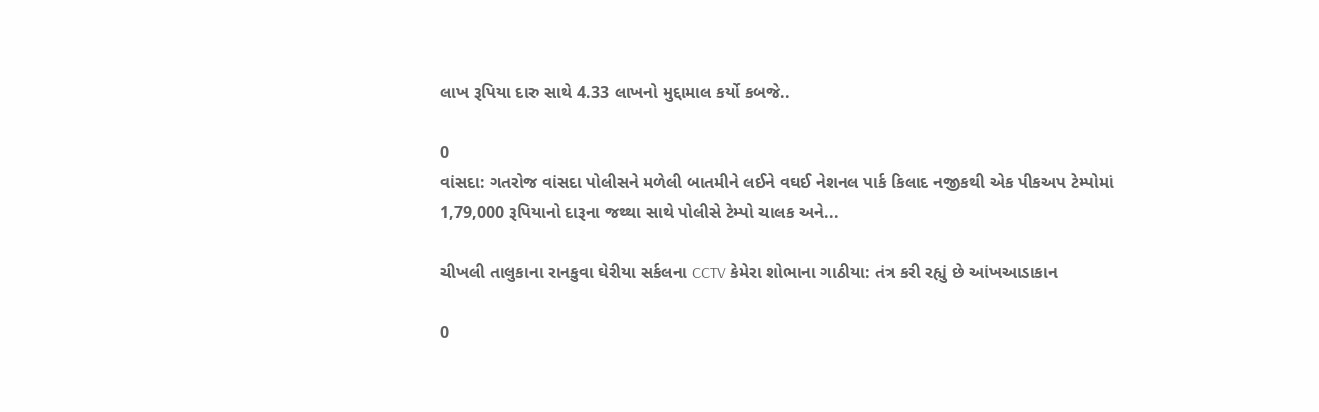લાખ રૂપિયા દારુ સાથે 4.33 લાખનો મુદ્દામાલ કર્યો કબજે..

0
વાંસદા: ગતરોજ વાંસદા પોલીસને મળેલી બાતમીને લઈને વઘઈ નેશનલ પાર્ક કિલાદ નજીકથી એક પીકઅપ ટેમ્પોમાં  1,79,000 રૂપિયાનો દારૂના જથ્થા સાથે પોલીસે ટેમ્પો ચાલક અને...

ચીખલી તાલુકાના રાનકુવા ઘેરીયા સર્કલના CCTV કેમેરા શોભાના ગાઠીયા: તંત્ર કરી રહ્યું છે આંખઆડાકાન

0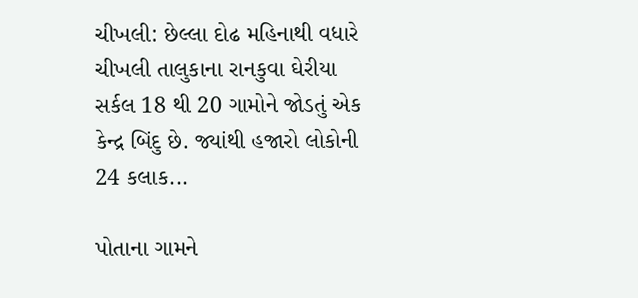ચીખલી: છેલ્લા દોઢ મહિનાથી વધારે ચીખલી તાલુકાના રાનકુવા ઘેરીયા સર્કલ 18 થી 20 ગામોને જોડતું એક કેન્દ્ર બિંદુ છે. જ્યાંથી હજારો લોકોની 24 કલાક...

પોતાના ગામને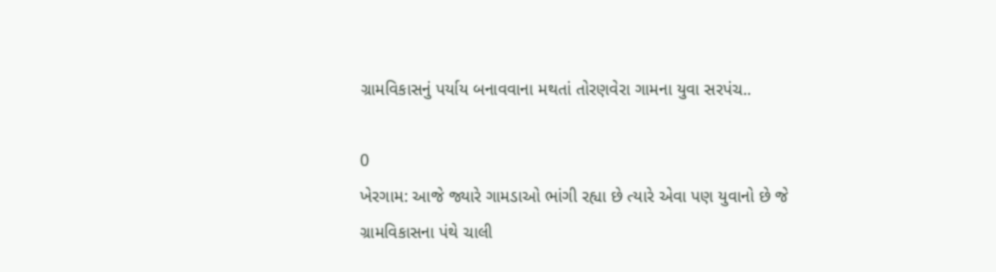ગ્રામવિકાસનું પર્યાય બનાવવાના મથતાં તોરણવેરા ગામના યુવા સરપંચ..

0
ખેરગામ: આજે જ્યારે ગામડાઓ ભાંગી રહ્યા છે ત્યારે એવા પણ યુવાનો છે જે ગ્રામવિકાસના પંથે ચાલી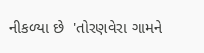નીકળ્યા છે  'તોરણવેરા ગામને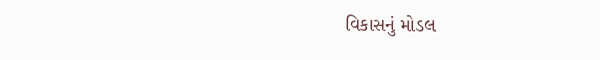વિકાસનું મોડલ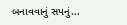બનાવવાનું સપનું...